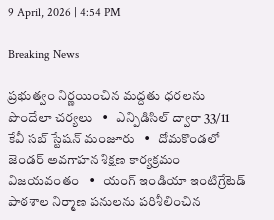9 April, 2026 | 4:54 PM

Breaking News

ప్రభుత్వం నిర్ణయించిన మద్దతు ధరలను పొందేలా చర్యలు   •   ఎన్పిడిసిల్ ద్వారా 33/11 కేవీ సబ్ స్టేషన్ మంజూరు   •   దోమకొండలో జెండర్ అవగాహన శిక్షణ కార్యక్రమం విజయవంతం   •   యంగ్ ఇండియా ఇంటిగ్రేటెడ్ పాఠశాల నిర్మాణ పనులను పరిశీలించిన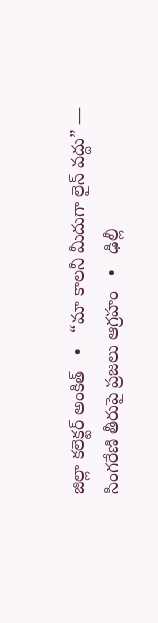జిల్లా కలెక్టర్ అంకిత్   •   “మా కాలనీ మీదుగా లైన్ వద్దు” — సింగరేణి తీరుపై ప్రజలు ఆగ్రహం   •   ఢిల్లీ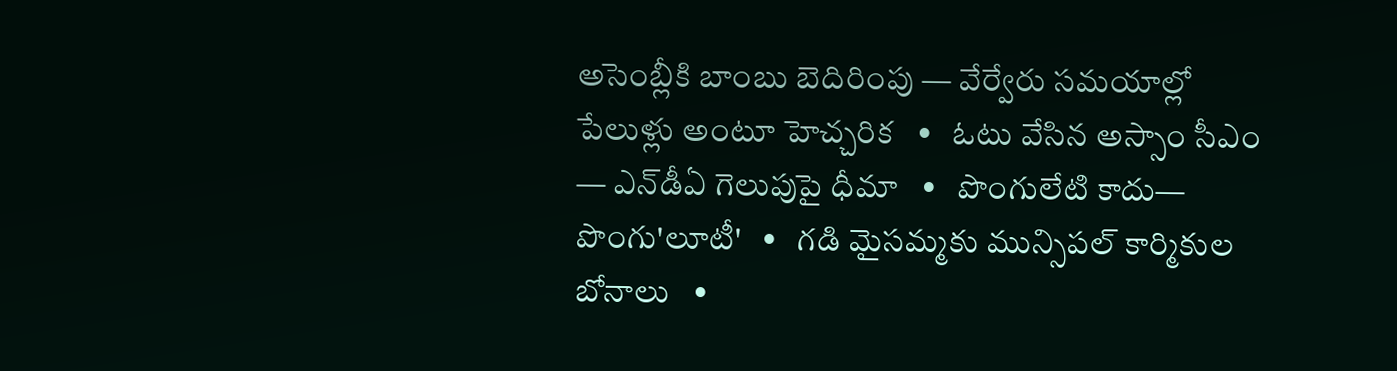అసెంబ్లీకి బాంబు బెదిరింపు — వేర్వేరు సమయాల్లో పేలుళ్లు అంటూ హెచ్చరిక   •   ఓటు వేసిన అస్సాం సీఎం — ఎన్‌డీఏ గెలుపుపై ధీమా   •   పొంగులేటి కాదు— పొంగు'లూటీ'   •   గడి మైసమ్మకు మున్సిపల్ కార్మికుల బోనాలు   •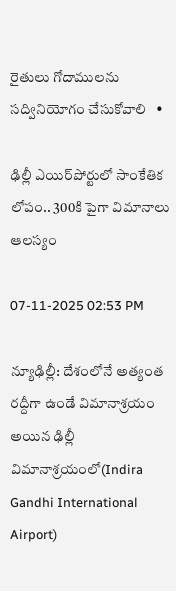రైతులు గోదాములను సద్వినియోగం చేసుకోవాలి   •

ఢిల్లీ ఎయిర్‌పోర్టులో సాంకేతిక లోపం.. 300కి పైగా విమానాలు ఆలస్యం

07-11-2025 02:53 PM

న్యూఢిల్లీ: దేశంలోనే అత్యంత రద్దీగా ఉండే విమానాశ్రయం అయిన ఢిల్లీ విమానాశ్రయంలో(Indira Gandhi International Airport)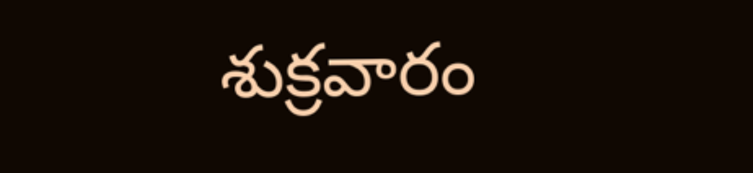శుక్రవారం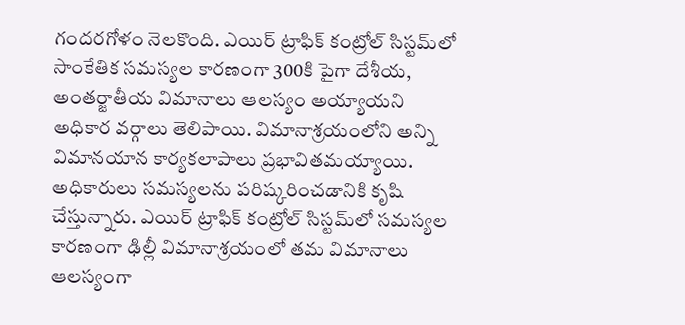గందరగోళం నెలకొంది. ఎయిర్ ట్రాఫిక్ కంట్రోల్ సిస్టమ్‌లో సాంకేతిక సమస్యల కారణంగా 300కి పైగా దేశీయ, అంతర్జాతీయ విమానాలు ఆలస్యం అయ్యాయని అధికార వర్గాలు తెలిపాయి. విమానాశ్రయంలోని అన్ని విమానయాన కార్యకలాపాలు ప్రభావితమయ్యాయి. అధికారులు సమస్యలను పరిష్కరించడానికి కృషి చేస్తున్నారు. ఎయిర్ ట్రాఫిక్ కంట్రోల్ సిస్టమ్‌లో సమస్యల కారణంగా ఢిల్లీ విమానాశ్రయంలో తమ విమానాలు ఆలస్యంగా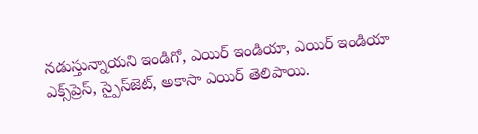నడుస్తున్నాయని ఇండిగో, ఎయిర్ ఇండియా, ఎయిర్ ఇండియా ఎక్స్‌ప్రెస్, స్పైస్‌జెట్, అకాసా ఎయిర్ తెలిపాయి.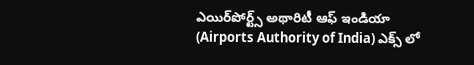ఎయిర్‌పోర్ట్స్ అథారిటీ ఆఫ్ ఇండియా (Airports Authority of India) ఎక్స్ లో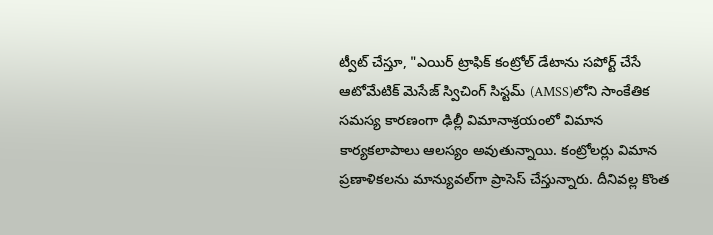ట్వీట్ చేస్తూ, "ఎయిర్ ట్రాఫిక్ కంట్రోల్ డేటాను సపోర్ట్ చేసే ఆటోమేటిక్ మెసేజ్ స్విచింగ్ సిస్టమ్ (AMSS)లోని సాంకేతిక సమస్య కారణంగా ఢిల్లీ విమానాశ్రయంలో విమాన కార్యకలాపాలు ఆలస్యం అవుతున్నాయి. కంట్రోలర్లు విమాన ప్రణాళికలను మాన్యువల్‌గా ప్రాసెస్ చేస్తున్నారు. దీనివల్ల కొంత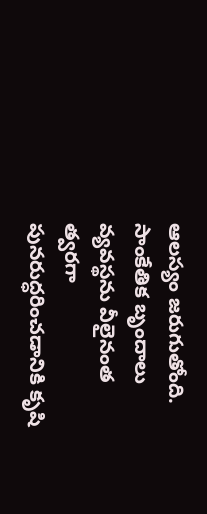ఆలస్యం జరుగుతోంది. సాంకేతిక బృందాలు వ్యవస్థను వీలైనంత త్వరగా పునరుద్ధరించడానికి కృషి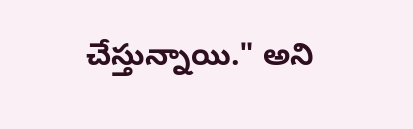చేస్తున్నాయి." అని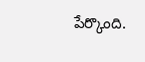పేర్కొంది.